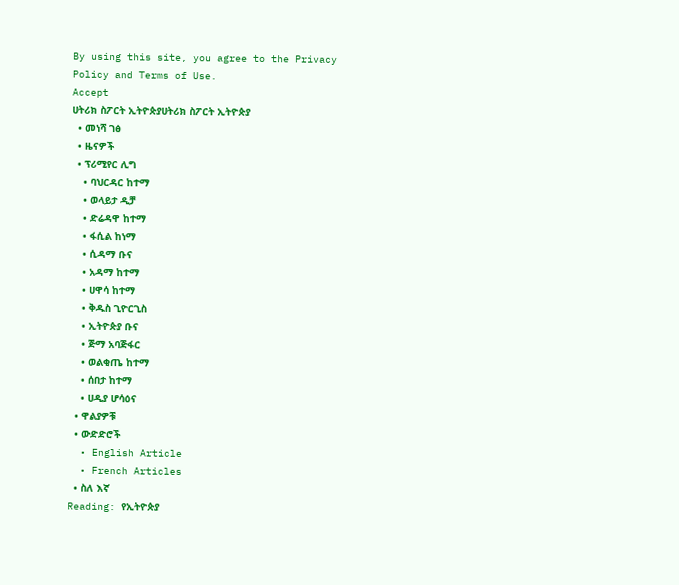By using this site, you agree to the Privacy Policy and Terms of Use.
Accept
ሀትሪክ ስፖርት ኢትዮጵያሀትሪክ ስፖርት ኢትዮጵያ
  • መነሻ ገፅ
  • ዜናዎች
  • ፕሪሚየር ሊግ
    • ባህርዳር ከተማ
    • ወላይታ ዲቻ
    • ድሬዳዋ ከተማ
    • ፋሲል ከነማ
    • ሲዳማ ቡና
    • አዳማ ከተማ
    • ሀዋሳ ከተማ
    • ቅዱስ ጊዮርጊስ
    • ኢትዮጵያ ቡና
    • ጅማ አባጅፋር
    • ወልቂጤ ከተማ
    • ሰበታ ከተማ
    • ሀዲያ ሆሳዕና
  • ዋልያዎቹ
  • ውድድሮች
  • English Article
  • French Articles
  • ስለ እኛ
Reading: የኢትዮጵያ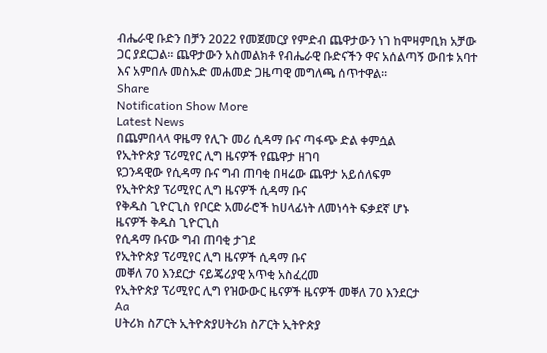ብሔራዊ ቡድን በቻን 2022 የመጀመርያ የምድብ ጨዋታውን ነገ ከሞዛምቢክ አቻው ጋር ያደርጋል። ጨዋታውን አስመልክቶ የብሔራዊ ቡድናችን ዋና አሰልጣኝ ውበቱ አባተ እና አምበሉ መስኡድ መሐመድ ጋዜጣዊ መግለጫ ሰጥተዋል።
Share
Notification Show More
Latest News
በጨምበላላ ዋዜማ የሊጉ መሪ ሲዳማ ቡና ጣፋጭ ድል ቀምሷል
የኢትዮጵያ ፕሪሚየር ሊግ ዜናዎች የጨዋታ ዘገባ
ዩጋንዳዊው የሲዳማ ቡና ግብ ጠባቂ በዛሬው ጨዋታ አይሰለፍም
የኢትዮጵያ ፕሪሚየር ሊግ ዜናዎች ሲዳማ ቡና
የቅዱስ ጊዮርጊስ የቦርድ አመራሮች ከሀላፊነት ለመነሳት ፍቃደኛ ሆኑ
ዜናዎች ቅዱስ ጊዮርጊስ
የሲዳማ ቡናው ግብ ጠባቂ ታገደ
የኢትዮጵያ ፕሪሚየር ሊግ ዜናዎች ሲዳማ ቡና
መቐለ 70 እንደርታ ናይጄሪያዊ አጥቂ አስፈረመ
የኢትዮጵያ ፕሪሚየር ሊግ የዝውውር ዜናዎች ዜናዎች መቐለ 70 እንደርታ
Aa
ሀትሪክ ስፖርት ኢትዮጵያሀትሪክ ስፖርት ኢትዮጵያ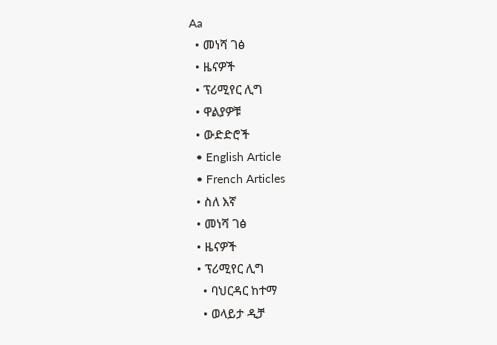Aa
  • መነሻ ገፅ
  • ዜናዎች
  • ፕሪሚየር ሊግ
  • ዋልያዎቹ
  • ውድድሮች
  • English Article
  • French Articles
  • ስለ እኛ
  • መነሻ ገፅ
  • ዜናዎች
  • ፕሪሚየር ሊግ
    • ባህርዳር ከተማ
    • ወላይታ ዲቻ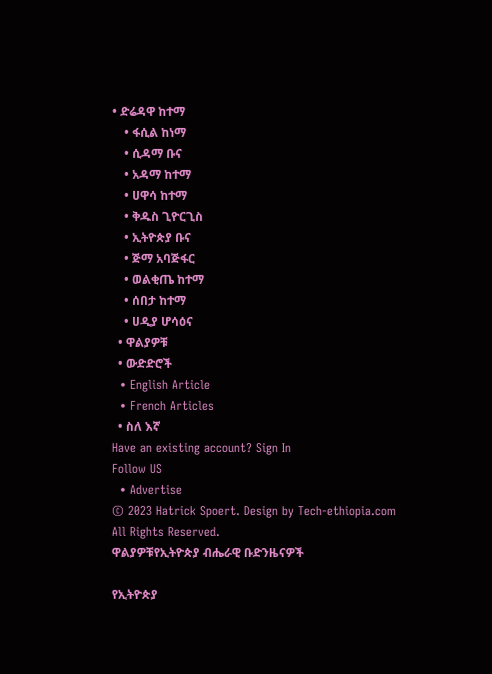• ድሬዳዋ ከተማ
    • ፋሲል ከነማ
    • ሲዳማ ቡና
    • አዳማ ከተማ
    • ሀዋሳ ከተማ
    • ቅዱስ ጊዮርጊስ
    • ኢትዮጵያ ቡና
    • ጅማ አባጅፋር
    • ወልቂጤ ከተማ
    • ሰበታ ከተማ
    • ሀዲያ ሆሳዕና
  • ዋልያዎቹ
  • ውድድሮች
  • English Article
  • French Articles
  • ስለ እኛ
Have an existing account? Sign In
Follow US
  • Advertise
© 2023 Hatrick Spoert. Design by Tech-ethiopia.com All Rights Reserved.
ዋልያዎቹየኢትዮጵያ ብሔራዊ ቡድንዜናዎች

የኢትዮጵያ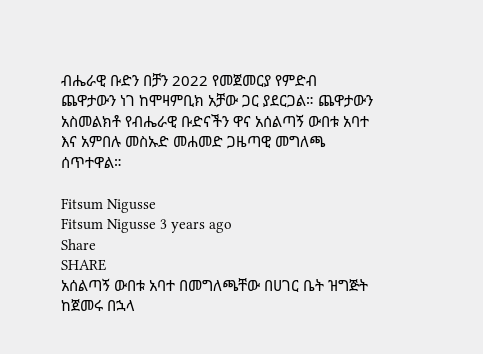ብሔራዊ ቡድን በቻን 2022 የመጀመርያ የምድብ ጨዋታውን ነገ ከሞዛምቢክ አቻው ጋር ያደርጋል። ጨዋታውን አስመልክቶ የብሔራዊ ቡድናችን ዋና አሰልጣኝ ውበቱ አባተ እና አምበሉ መስኡድ መሐመድ ጋዜጣዊ መግለጫ ሰጥተዋል።

Fitsum Nigusse
Fitsum Nigusse 3 years ago
Share
SHARE
አሰልጣኝ ውበቱ አባተ በመግለጫቸው በሀገር ቤት ዝግጅት ከጀመሩ በኋላ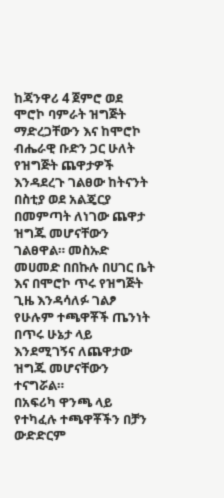ከጃንዋሪ 4 ጀምሮ ወደ ሞሮኮ ባምራት ዝግጅት ማድረጋቸውን እና ከሞሮኮ ብሔራዊ ቡድን ጋር ሁለት የዝግጅት ጨዋታዎች እንዳደረጉ ገልፀው ከትናንት በስቲያ ወደ አልጄርያ በመምጣት ለነገው ጨዋታ ዝግጁ መሆናቸውን ገልፀዋል። መስኡድ መሀመድ በበኩሉ በሀገር ቤት እና በሞሮኮ ጥሩ የዝግጅት ጊዜ እንዳሳለፉ ገልፆ የሁሉም ተጫዋቾች ጤንነት በጥሩ ሁኔታ ላይ እንደሚገኝና ለጨዋታው ዝግጁ መሆናቸውን ተናግሯል።
በአፍሪካ ዋንጫ ላይ የተካፈሉ ተጫዋቾችን በቻን ውድድርም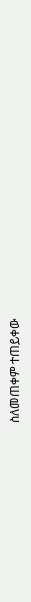ስለመጠቀም ተጠይቀው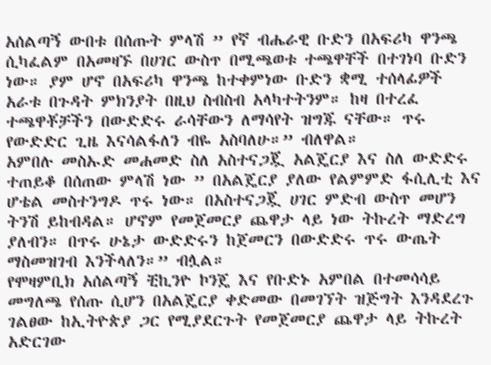አሰልጣኝ ውበቱ በሰጡት ምላሽ ” የኛ ብሔራዊ ቡድን በአፍሪካ ዋንጫ ሲካፈልም በአመዛኙ በሀገር ውስጥ በሚጫወቱ ተጫዋቸች በተገነባ ቡድን ነው። ያም ሆኖ በአፍሪካ ዋንጫ ከተቀምነው ቡድን ቋሚ ተሰላፊዎች አራቱ በጉዳት ምክንያት በዚህ ስብስብ አላካተትንም። ከዛ በተረፈ ተጫዋቾቻችን በውድድሩ ራሳቸውን ለማሳየት ዝግጁ ናቸው። ጥሩ የውድድር ጊዜ እናሳልፋለን ብዬ አስባለሁ።” ብለዋል።
አምበሉ መስኡድ መሐመድ ስለ አስተናጋጇ አልጄርያ እና ስለ ውድድሩ ተጠይቆ በሰጠው ምላሽ ነው ” በአልጄርያ ያለው የልምምድ ፋሲሊቲ እና ሆቴል መስተንግዶ ጥሩ ነው። በአስተናጋጇ ሀገር ምድብ ውስጥ መሆን ትንሽ ይከብዳል። ሆኖም የመጀመርያ ጨዋታ ላይ ነው ትኩረት ማድረግ ያለብን። በጥሩ ሁኔታ ውድድሩን ከጀመርን በውድድሩ ጥሩ ውጤት ማስመዝገብ እንችላለን።” ብሏል።
የሞዛምቢክ አሰልጣኝ ቺኪንዮ ኮንጄ እና የቡድኑ አምበል በተመሳሳይ መግለጫ የሰጡ ሲሆን በአልጄርያ ቀድመው በመገኘት ዝጅግት እንዳደረጉ ገልፀው ከኢትዮጵያ ጋር የሚያደርጉት የመጀመርያ ጨዋታ ላይ ትኩረት አድርገው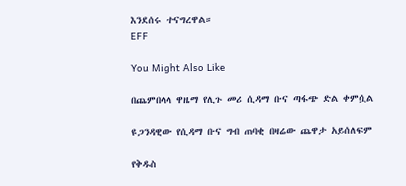እንደሰሩ ተናግረዋል።
EFF

You Might Also Like

በጨምበላላ ዋዜማ የሊጉ መሪ ሲዳማ ቡና ጣፋጭ ድል ቀምሷል

ዩጋንዳዊው የሲዳማ ቡና ግብ ጠባቂ በዛሬው ጨዋታ አይሰለፍም

የቅዱስ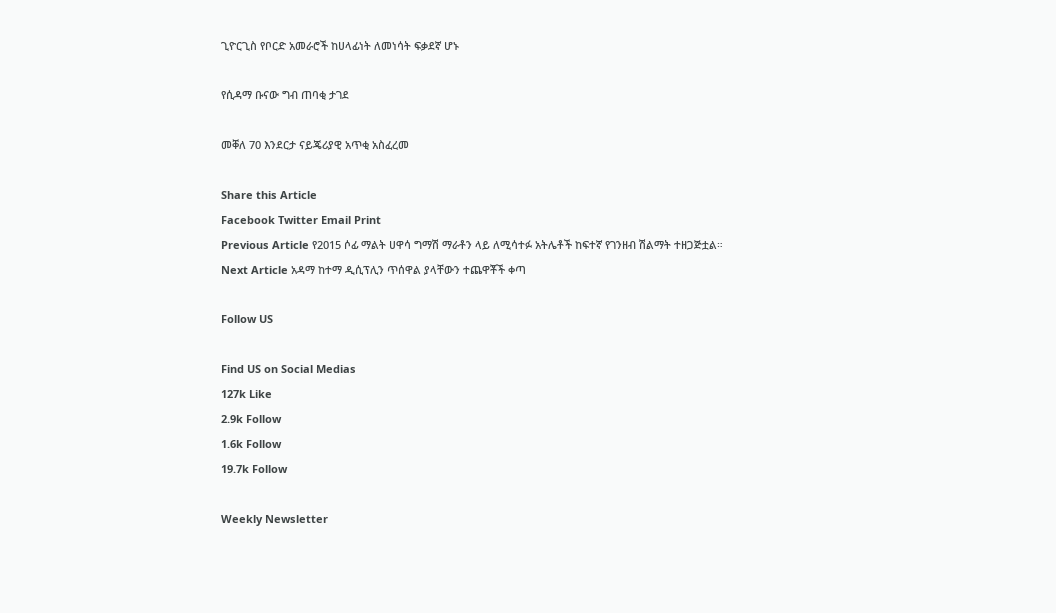ጊዮርጊስ የቦርድ አመራሮች ከሀላፊነት ለመነሳት ፍቃደኛ ሆኑ

የሲዳማ ቡናው ግብ ጠባቂ ታገደ

መቐለ 70 እንደርታ ናይጄሪያዊ አጥቂ አስፈረመ

Share this Article
Facebook Twitter Email Print
Previous Article የ2015 ሶፊ ማልት ሀዋሳ ግማሽ ማራቶን ላይ ለሚሳተፉ አትሌቶች ከፍተኛ የገንዘብ ሽልማት ተዘጋጅቷል።
Next Article አዳማ ከተማ ዲሲፕሊን ጥሰዋል ያላቸውን ተጨዋቾች ቀጣ

Follow US

Find US on Social Medias
127k Like
2.9k Follow
1.6k Follow
19.7k Follow

Weekly Newsletter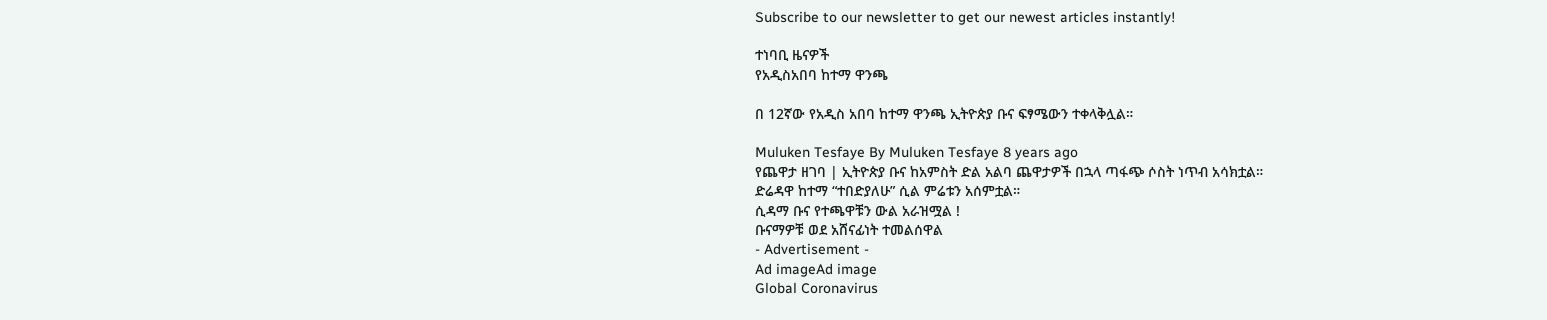Subscribe to our newsletter to get our newest articles instantly!

ተነባቢ ዜናዎች
የአዲስአበባ ከተማ ዋንጫ

በ 12ኛው የአዲስ አበባ ከተማ ዋንጫ ኢትዮጵያ ቡና ፍፃሜውን ተቀላቅሏል።

Muluken Tesfaye By Muluken Tesfaye 8 years ago
የጨዋታ ዘገባ | ኢትዮጵያ ቡና ከአምስት ድል አልባ ጨዋታዎች በኋላ ጣፋጭ ሶስት ነጥብ አሳክቷል።
ድሬዳዋ ከተማ “ተበድያለሁ” ሲል ምሬቱን አሰምቷል።
ሲዳማ ቡና የተጫዋቹን ውል አራዝሟል !
ቡናማዎቹ ወደ አሸናፊነት ተመልሰዋል
- Advertisement -
Ad imageAd image
Global Coronavirus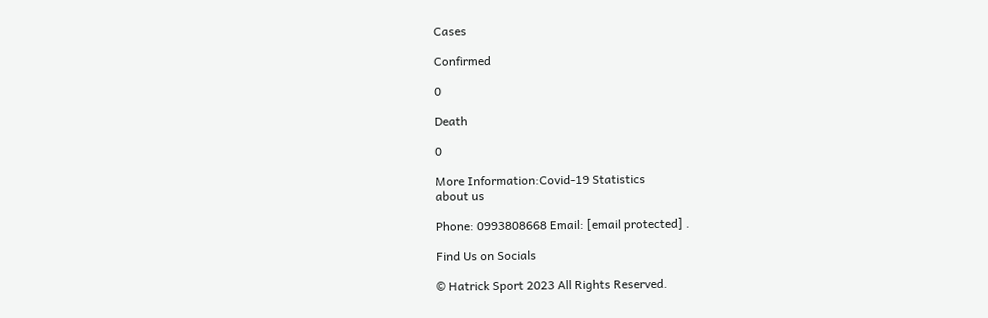Cases

Confirmed

0

Death

0

More Information:Covid-19 Statistics
about us

Phone: 0993808668 Email: [email protected] .

Find Us on Socials

© Hatrick Sport 2023 All Rights Reserved.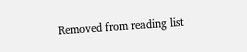Removed from reading list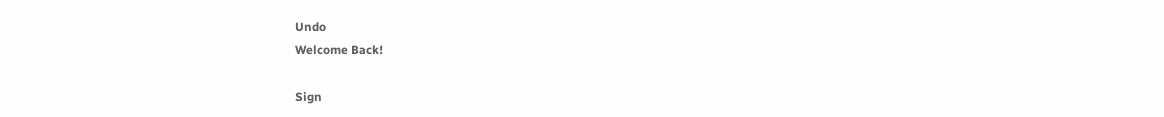Undo
Welcome Back!

Sign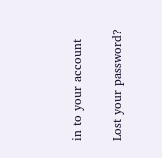in to your account

Lost your password?